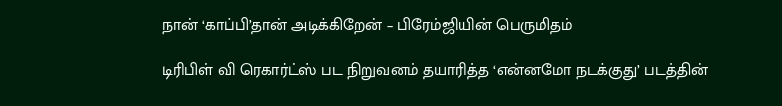நான் ‘காப்பி’தான் அடிக்கிறேன் – பிரேம்ஜியின் பெருமிதம்

டிரிபிள் வி ரெகார்ட்ஸ் பட நிறுவனம் தயாரித்த ‘என்னமோ நடக்குது’ படத்தின்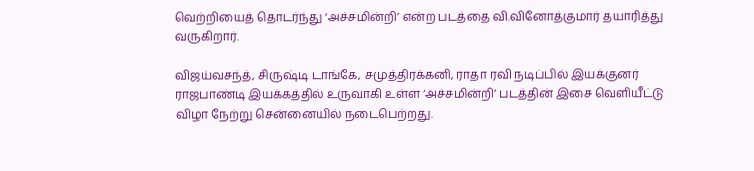வெற்றியைத் தொடர்ந்து ‘அச்சமின்றி’ என்ற படத்தை வி.வினோத்குமார் தயாரித்து வருகிறார்.

விஜய்வசந்த், சிருஷ்டி டாங்கே, சமுத்திரக்கனி, ராதா ரவி நடிப்பில் இயக்குனர் ராஜபாண்டி இயக்கத்தில் உருவாகி உள்ள ‘அச்சமின்றி’ படத்தின் இசை வெளியீட்டு விழா நேற்று சென்னையில் நடைபெற்றது.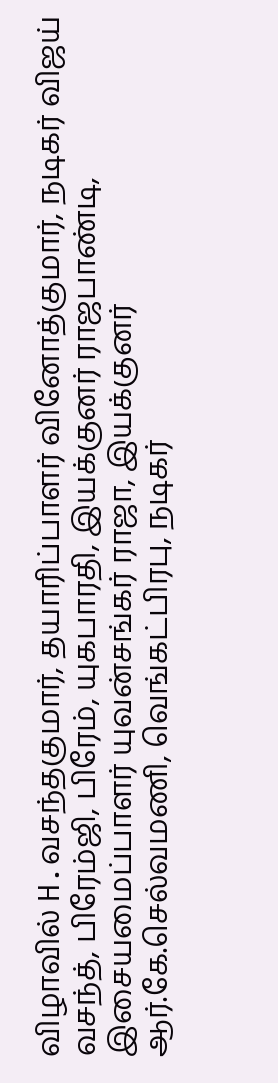விழாவில் H.வசந்தகுமார், தயாரிப்பாளர் வினோத்குமார், நடிகர் விஜய் வசந்த், பிரேம்ஜி, பிரேம், யுகபாரதி, இயக்குனர் ராஜபாண்டி, இசையமைப்பாளர் யுவன்சங்கர் ராஜா, இயக்குனர் ஆர்.கே.செல்வமணி, வெங்கட்பிரபு, நடிகர்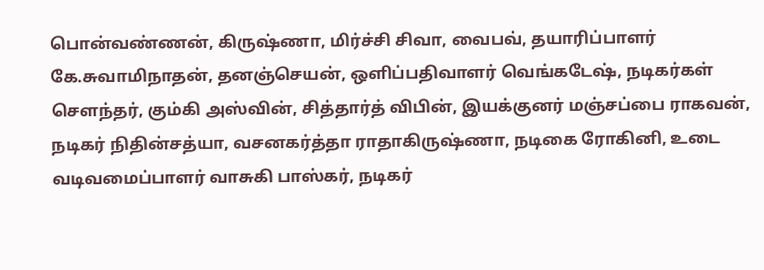பொன்வண்ணன், கிருஷ்ணா, மிர்ச்சி சிவா, வைபவ், தயாரிப்பாளர் கே.சுவாமிநாதன், தனஞ்செயன், ஒளிப்பதிவாளர் வெங்கடேஷ், நடிகர்கள் சௌந்தர், கும்கி அஸ்வின், சித்தார்த் விபின், இயக்குனர் மஞ்சப்பை ராகவன், நடிகர் நிதின்சத்யா, வசனகர்த்தா ராதாகிருஷ்ணா, நடிகை ரோகினி, உடை வடிவமைப்பாளர் வாசுகி பாஸ்கர், நடிகர்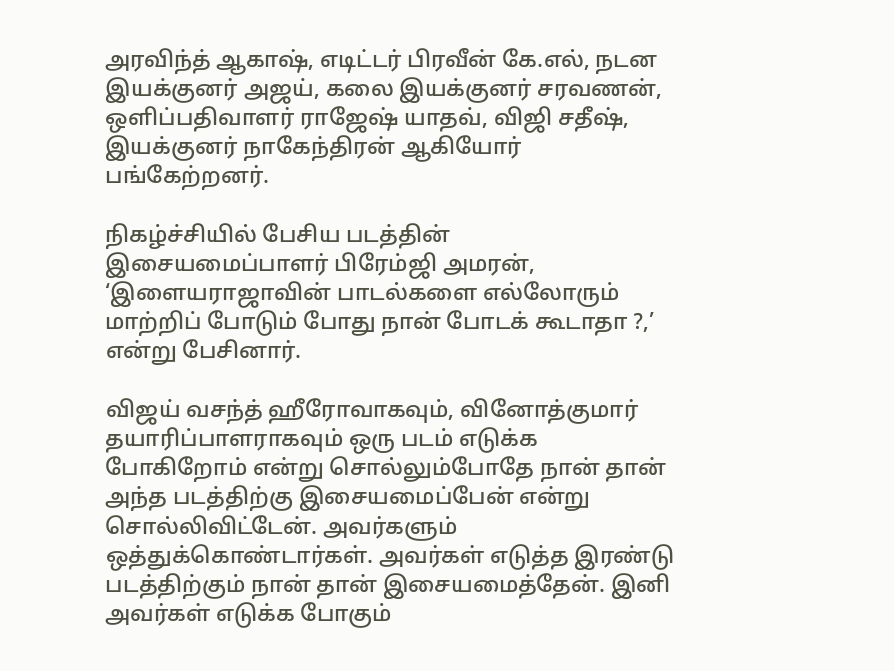அரவிந்த் ஆகாஷ், எடிட்டர் பிரவீன் கே.எல், நடன இயக்குனர் அஜய், கலை இயக்குனர் சரவணன், ஒளிப்பதிவாளர் ராஜேஷ் யாதவ், விஜி சதீஷ், இயக்குனர் நாகேந்திரன் ஆகியோர் பங்கேற்றனர்.

நிகழ்ச்சியில் பேசிய படத்தின் இசையமைப்பாளர் பிரேம்ஜி அமரன், ‘இளையராஜாவின் பாடல்களை எல்லோரும் மாற்றிப் போடும் போது நான் போடக் கூடாதா ?,’ என்று பேசினார்.

விஜய் வசந்த் ஹீரோவாகவும், வினோத்குமார் தயாரிப்பாளராகவும் ஒரு படம் எடுக்க போகிறோம் என்று சொல்லும்போதே நான் தான் அந்த படத்திற்கு இசையமைப்பேன் என்று சொல்லிவிட்டேன். அவர்களும் ஒத்துக்கொண்டார்கள். அவர்கள் எடுத்த இரண்டு படத்திற்கும் நான் தான் இசையமைத்தேன். இனி அவர்கள் எடுக்க போகும்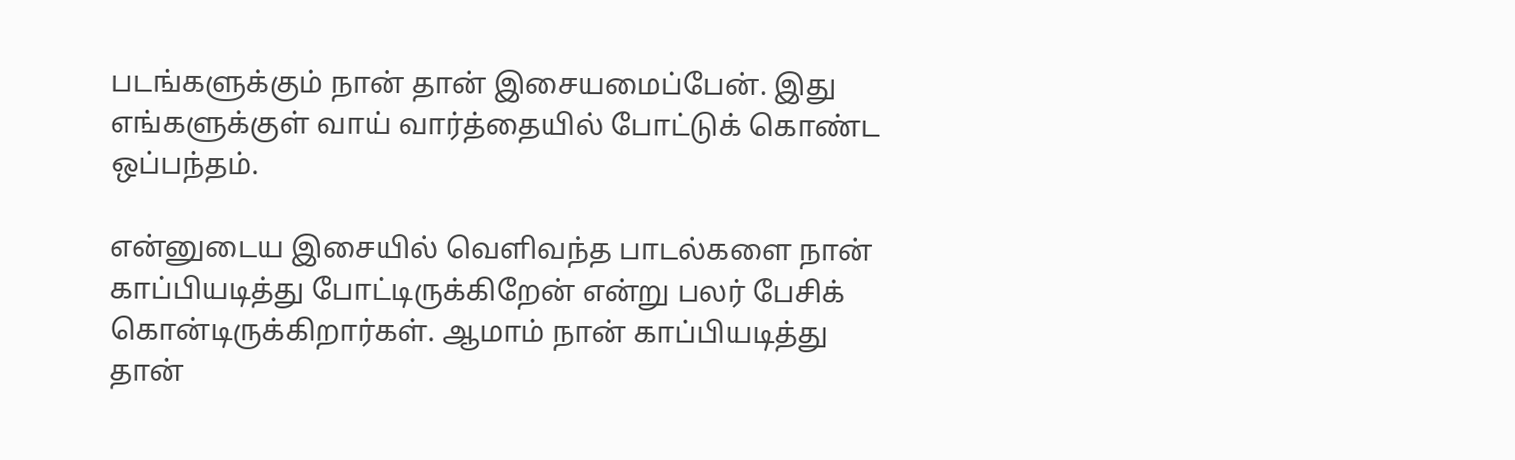படங்களுக்கும் நான் தான் இசையமைப்பேன். இது எங்களுக்குள் வாய் வார்த்தையில் போட்டுக் கொண்ட ஒப்பந்தம்.

என்னுடைய இசையில் வெளிவந்த பாடல்களை நான் காப்பியடித்து போட்டிருக்கிறேன் என்று பலர் பேசிக் கொன்டிருக்கிறார்கள். ஆமாம் நான் காப்பியடித்து தான்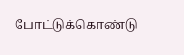போட்டுக்கொண்டு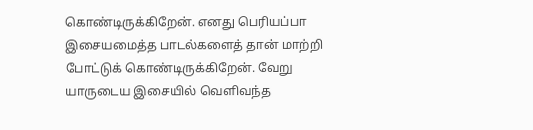கொண்டிருக்கிறேன். எனது பெரியப்பா இசையமைத்த பாடல்களைத் தான் மாற்றி போட்டுக் கொண்டிருக்கிறேன். வேறு யாருடைய இசையில் வெளிவந்த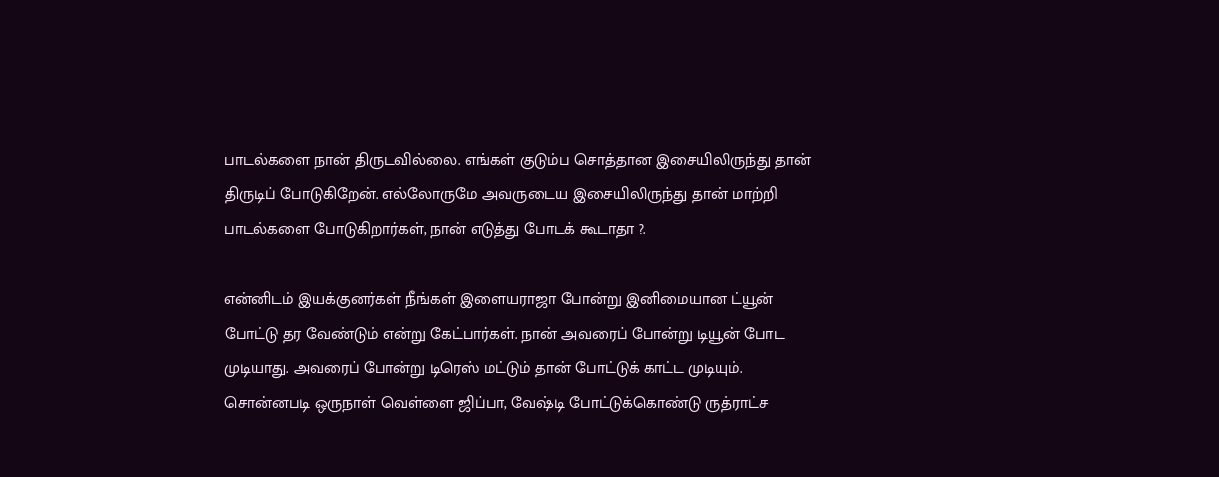பாடல்களை நான் திருடவில்லை. எங்கள் குடும்ப சொத்தான இசையிலிருந்து தான் திருடிப் போடுகிறேன். எல்லோருமே அவருடைய இசையிலிருந்து தான் மாற்றி பாடல்களை போடுகிறார்கள், நான் எடுத்து போடக் கூடாதா ?.

என்னிடம் இயக்குனர்கள் நீங்கள் இளையராஜா போன்று இனிமையான ட்யூன் போட்டு தர வேண்டும் என்று கேட்பார்கள். நான் அவரைப் போன்று டியூன் போட முடியாது. அவரைப் போன்று டிரெஸ் மட்டும் தான் போட்டுக் காட்ட முடியும். சொன்னபடி ஒருநாள் வெள்ளை ஜிப்பா, வேஷ்டி போட்டுக்கொண்டு ருத்ராட்ச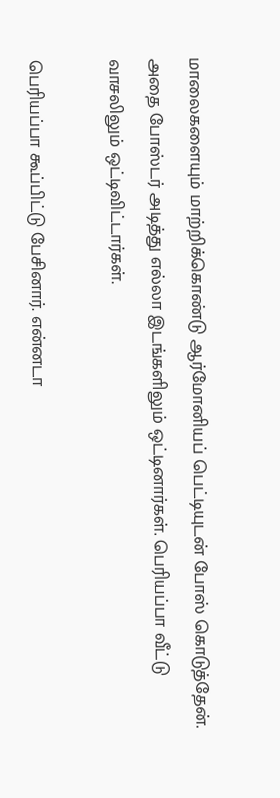மாலைகளையும் மாற்றிக்கொண்டு ஆர்மோனியப் பெட்டியுடன் போஸ் கொடுத்தேன். அதை போஸ்டர் அடித்து எல்லா இடங்களிலும் ஒட்டினார்கள். பெரியப்பா வீட்டு வாசலிலும் ஒட்டிவிட்டார்கள்.

பெரியப்பா கூப்பிட்டு பேசினார். என்னடா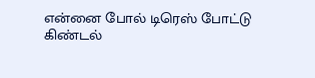என்னை போல் டிரெஸ் போட்டு கிண்டல்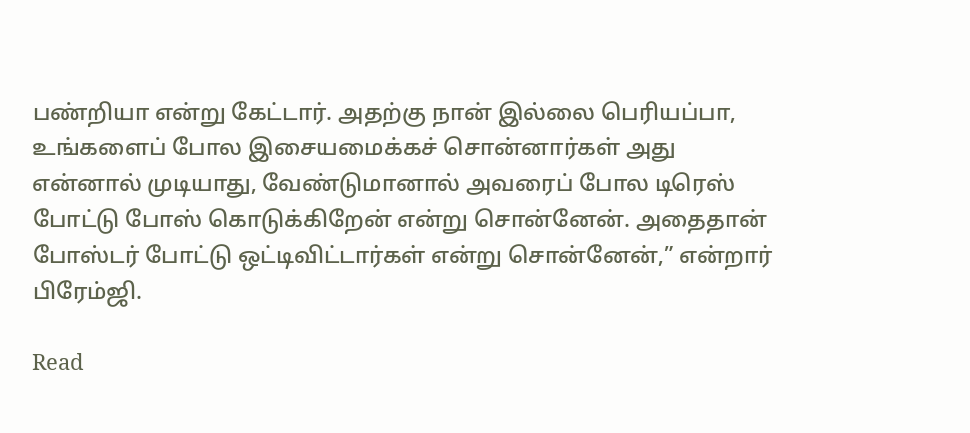பண்றியா என்று கேட்டார். அதற்கு நான் இல்லை பெரியப்பா, உங்களைப் போல இசையமைக்கச் சொன்னார்கள் அது என்னால் முடியாது, வேண்டுமானால் அவரைப் போல டிரெஸ் போட்டு போஸ் கொடுக்கிறேன் என்று சொன்னேன். அதைதான் போஸ்டர் போட்டு ஒட்டிவிட்டார்கள் என்று சொன்னேன்,” என்றார் பிரேம்ஜி.

Read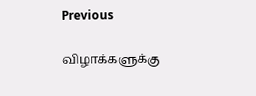Previous

விழாக்களுக்கு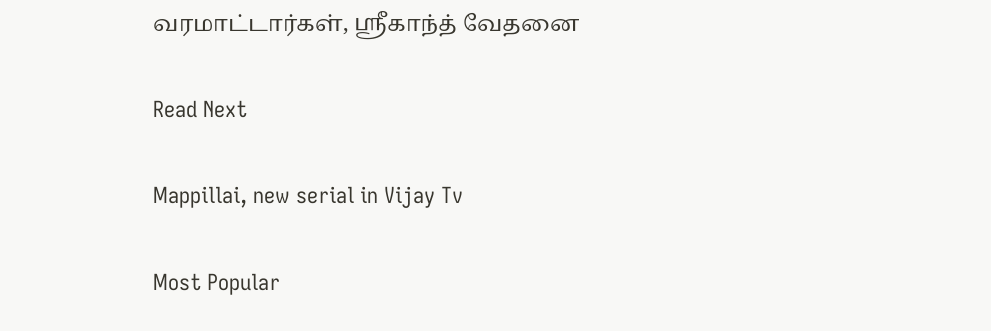வரமாட்டார்கள், ஸ்ரீகாந்த் வேதனை

Read Next

Mappillai, new serial in Vijay Tv

Most Popular